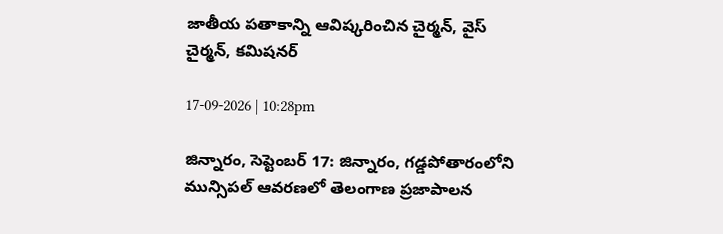జాతీయ పతాకాన్ని ఆవిష్కరించిన చైర్మన్, వైస్ చైర్మన్, కమిషనర్

17-09-2026 | 10:28pm

జిన్నారం, సెప్టెంబర్ 17: జిన్నారం, గడ్డపోతారంలోని మున్సిపల్ ఆవరణలో తెలంగాణ ప్రజాపాలన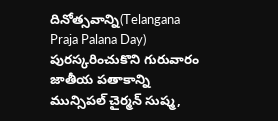దినోత్సవాన్ని(Telangana Praja Palana Day) పురస్కరించుకొని గురువారం జాతీయ పతాకాన్ని మున్సిపల్ చైర్మన్ సుష్మ,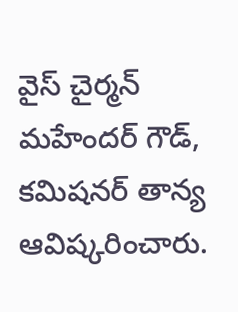వైస్ చైర్మన్ మహేందర్ గౌడ్, కమిషనర్ తాన్య ఆవిష్కరించారు.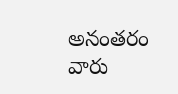అనంతరం వారు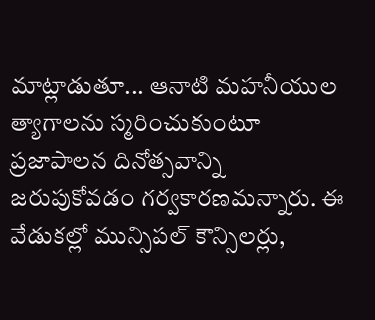మాట్లాడుతూ... ఆనాటి మహనీయుల త్యాగాలను స్మరించుకుంటూ ప్రజాపాలన దినోత్సవాన్ని జరుపుకోవడం గర్వకారణమన్నారు. ఈ వేడుకల్లో మున్సిపల్ కౌన్సిలర్లు,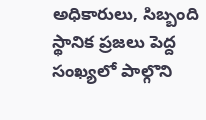అధికారులు, సిబ్బంది స్థానిక ప్రజలు పెద్ద సంఖ్యలో పాల్గొని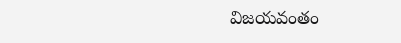విజయవంతం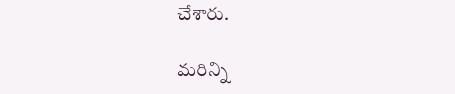చేశారు.

మరిన్ని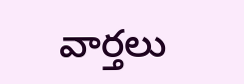వార్తలు